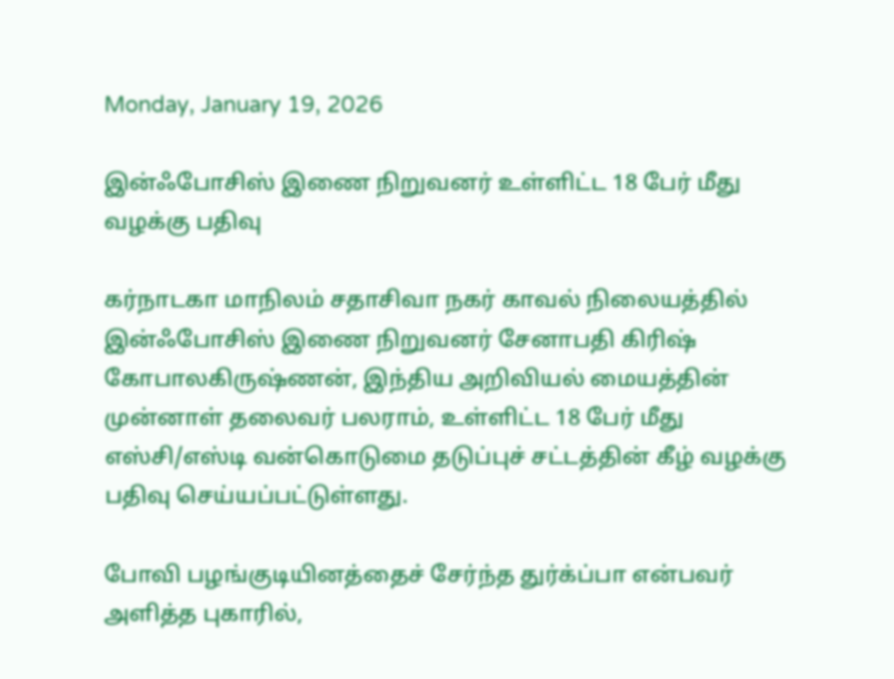Monday, January 19, 2026

இன்ஃபோசிஸ் இணை நிறுவனர் உள்ளிட்ட 18 பேர் மீது வழக்கு பதிவு

கர்நாடகா மாநிலம் சதாசிவா நகர் காவல் நிலையத்தில் இன்ஃபோசிஸ் இணை நிறுவனர் சேனாபதி கிரிஷ் கோபாலகிருஷ்ணன், இந்திய அறிவியல் மையத்தின் முன்னாள் தலைவர் பலராம், உள்ளிட்ட 18 பேர் மீது எஸ்சி/எஸ்டி வன்கொடுமை தடுப்புச் சட்டத்தின் கீழ் வழக்கு பதிவு செய்யப்பட்டுள்ளது.

போவி பழங்குடியினத்தைச் சேர்ந்த துர்க்ப்பா என்பவர் அளித்த புகாரில்,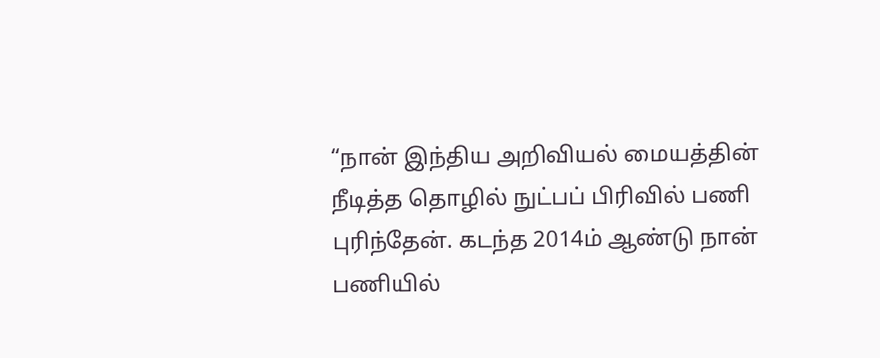“நான் இந்திய அறிவியல் மையத்தின் நீடித்த தொழில் நுட்பப் பிரிவில் பணி புரிந்தேன். கடந்த 2014ம் ஆண்டு நான் பணியில்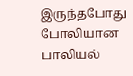இருந்தபோது போலியான பாலியல்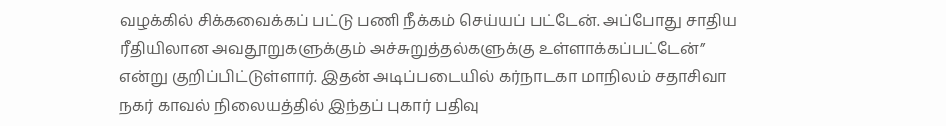வழக்கில் சிக்கவைக்கப் பட்டு பணி நீக்கம் செய்யப் பட்டேன். அப்போது சாதிய ரீதியிலான அவதூறுகளுக்கும் அச்சுறுத்தல்களுக்கு உள்ளாக்கப்பட்டேன்” என்று குறிப்பிட்டுள்ளார். இதன் அடிப்படையில் கர்நாடகா மாநிலம் சதாசிவா நகர் காவல் நிலையத்தில் இந்தப் புகார் பதிவு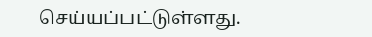செய்யப்பட்டுள்ளது.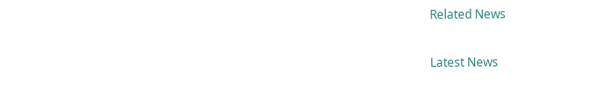Related News

Latest News